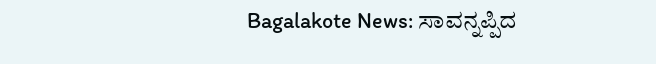Bagalakote News: ಸಾವನ್ನಪ್ಪಿದ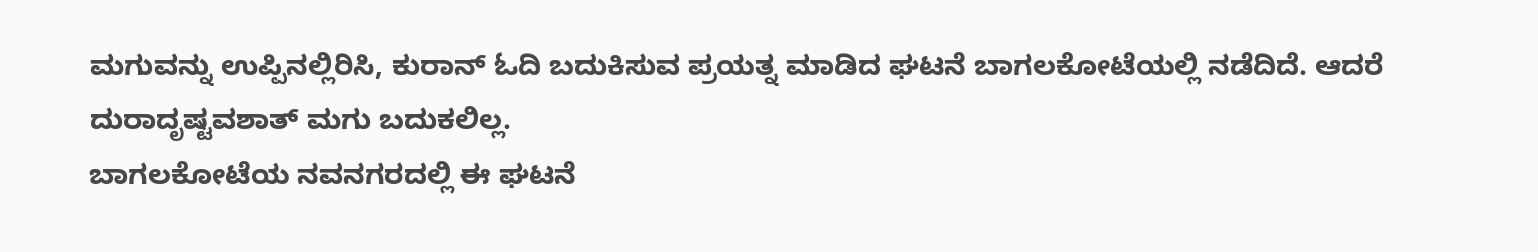ಮಗುವನ್ನು ಉಪ್ಪಿನಲ್ಲಿರಿಸಿ, ಕುರಾನ್ ಓದಿ ಬದುಕಿಸುವ ಪ್ರಯತ್ನ ಮಾಡಿದ ಘಟನೆ ಬಾಗಲಕೋಟೆಯಲ್ಲಿ ನಡೆದಿದೆ. ಆದರೆ ದುರಾದೃಷ್ಟವಶಾತ್ ಮಗು ಬದುಕಲಿಲ್ಲ.
ಬಾಗಲಕೋಟೆಯ ನವನಗರದಲ್ಲಿ ಈ ಘಟನೆ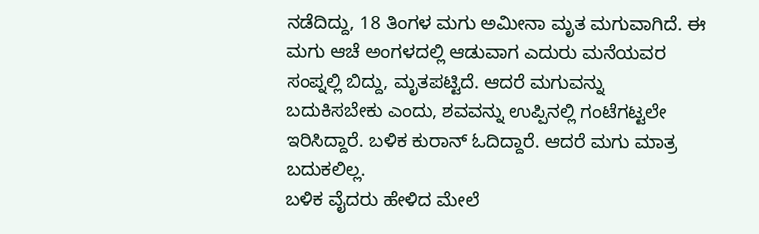ನಡೆದಿದ್ದು, 18 ತಿಂಗಳ ಮಗು ಅಮೀನಾ ಮೃತ ಮಗುವಾಗಿದೆ. ಈ ಮಗು ಆಚೆ ಅಂಗಳದಲ್ಲಿ ಆಡುವಾಗ ಎದುರು ಮನೆಯವರ ಸಂಪ್ನಲ್ಲಿ ಬಿದ್ದು, ಮೃತಪಟ್ಟಿದೆ. ಆದರೆ ಮಗುವನ್ನು ಬದುಕಿಸಬೇಕು ಎಂದು, ಶವವನ್ನು ಉಪ್ಪಿನಲ್ಲಿ ಗಂಟೆಗಟ್ಟಲೇ ಇರಿಸಿದ್ದಾರೆ. ಬಳಿಕ ಕುರಾನ್ ಓದಿದ್ದಾರೆ. ಆದರೆ ಮಗು ಮಾತ್ರ ಬದುಕಲಿಲ್ಲ.
ಬಳಿಕ ವೈದರು ಹೇಳಿದ ಮೇಲೆ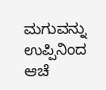ಮಗುವನ್ನು ಉಪ್ಪಿನಿಂದ ಆಚೆ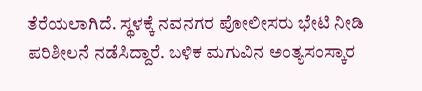ತೆರೆಯಲಾಗಿದೆ. ಸ್ಥಳಕ್ಕೆ ನವನಗರ ಪೋಲೀಸರು ಭೇಟಿ ನೀಡಿ ಪರಿಶೀಲನೆ ನಡೆಸಿದ್ದಾರೆ. ಬಳಿಕ ಮಗುವಿನ ಅಂತ್ಯಸಂಸ್ಕಾರ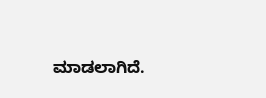ಮಾಡಲಾಗಿದೆ.